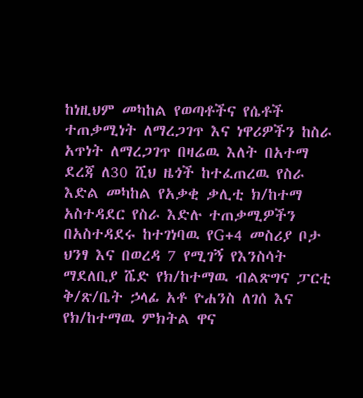ከነዚህም መካከል የወጣቶችና የሴቶች ተጠቃሚነት ለማረጋገጥ እና ነዋሪዎችን ከስራ አጥነት ለማረጋገጥ በዛሬዉ እለት በአተማ ደረጃ ለ30 ሺህ ዜጎች ከተፈጠረዉ የስራ እድል መካከል የአቃቂ ቃሊቲ ክ/ከተማ አስተዳደር የስራ እድሉ ተጠቃሚዎችን በአስተዳደሩ ከተገነባዉ የG+4 መስሪያ ቦታ ህንፃ እና በወረዳ 7 የሚገኝ የእንስሳት ማደለቢያ ሼድ የክ/ከተማዉ ብልጽግና ፓርቲ ቅ/ጽ/ቤት ኃላፊ አቶ ዮሐንስ ለገሰ እና የክ/ከተማዉ ምክትል ዋና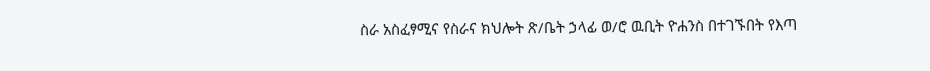ስራ አስፈፃሚና የስራና ክህሎት ጽ/ቤት ኃላፊ ወ/ሮ ዉቢት ዮሐንስ በተገኙበት የእጣ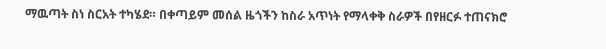ማዉጣት ስነ ስርአት ተካሄደ። በቀጣይም መሰል ዜጎችን ከስራ አጥነት የማላቀቅ ስራዎች በየዘርፉ ተጠናክሮ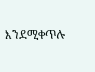እንደሚቀጥሉ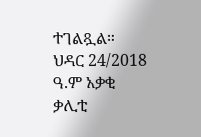ተገልጿል። ህዳር 24/2018 ዓ.ም አቃቂ ቃሊቲ